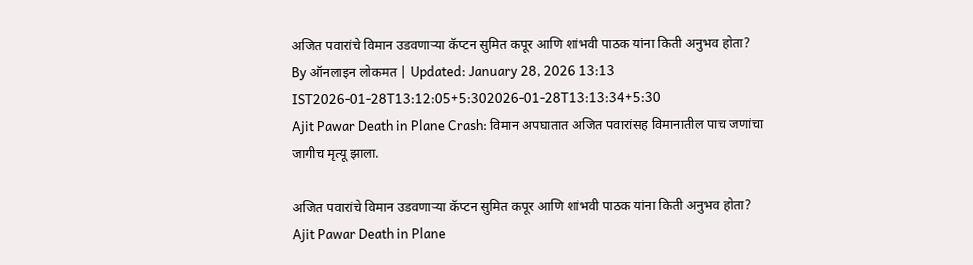अजित पवारांचे विमान उडवणाऱ्या कॅप्टन सुमित कपूर आणि शांभवी पाठक यांना किती अनुभव होता?
By ऑनलाइन लोकमत | Updated: January 28, 2026 13:13 IST2026-01-28T13:12:05+5:302026-01-28T13:13:34+5:30
Ajit Pawar Death in Plane Crash: विमान अपघातात अजित पवारांसह विमानातील पाच जणांचा जागीच मृत्यू झाला.

अजित पवारांचे विमान उडवणाऱ्या कॅप्टन सुमित कपूर आणि शांभवी पाठक यांना किती अनुभव होता?
Ajit Pawar Death in Plane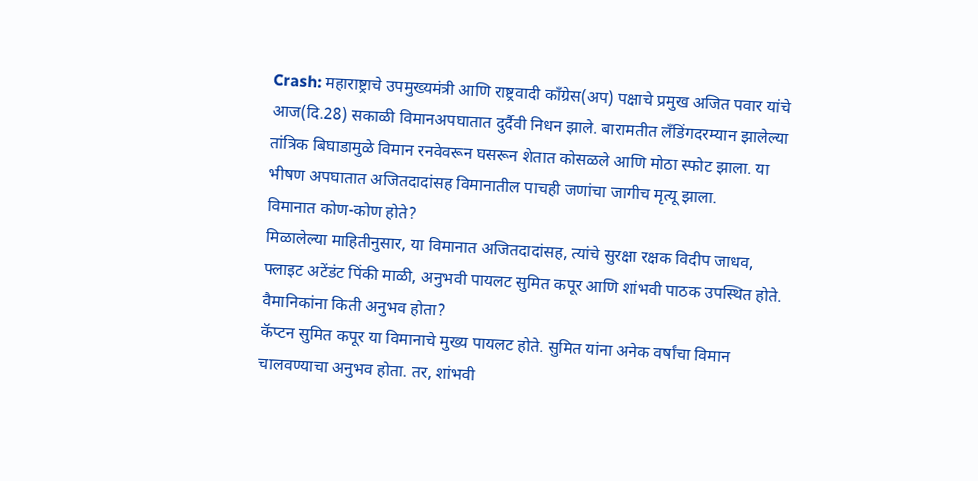Crash: महाराष्ट्राचे उपमुख्यमंत्री आणि राष्ट्रवादी काँग्रेस(अप) पक्षाचे प्रमुख अजित पवार यांचे आज(दि.28) सकाळी विमानअपघातात दुर्दैवी निधन झाले. बारामतीत लँडिंगदरम्यान झालेल्या तांत्रिक बिघाडामुळे विमान रनवेवरून घसरून शेतात कोसळले आणि मोठा स्फोट झाला. या भीषण अपघातात अजितदादांसह विमानातील पाचही जणांचा जागीच मृत्यू झाला.
विमानात कोण-कोण होते?
मिळालेल्या माहितीनुसार, या विमानात अजितदादांसह, त्यांचे सुरक्षा रक्षक विदीप जाधव, फ्लाइट अटेंडंट पिंकी माळी, अनुभवी पायलट सुमित कपूर आणि शांभवी पाठक उपस्थित होते.
वैमानिकांना किती अनुभव होता?
कॅप्टन सुमित कपूर या विमानाचे मुख्य पायलट होते. सुमित यांना अनेक वर्षांचा विमान चालवण्याचा अनुभव होता. तर, शांभवी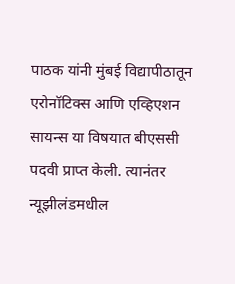पाठक यांनी मुंबई विद्यापीठातून एरोनॉटिक्स आणि एव्हिएशन सायन्स या विषयात बीएससी पदवी प्राप्त केली. त्यानंतर न्यूझीलंडमधील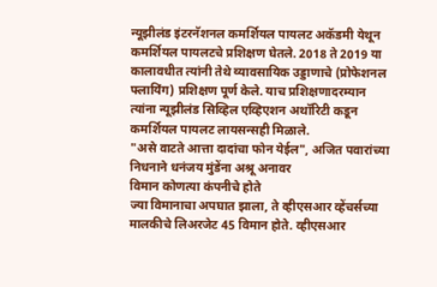न्यूझीलंड इंटरनॅशनल कमर्शियल पायलट अकॅडमी येथून कमर्शियल पायलटचे प्रशिक्षण घेतले. 2018 ते 2019 या कालावधीत त्यांनी तेथे व्यावसायिक उड्डाणाचे (प्रोफेशनल फ्लायिंग) प्रशिक्षण पूर्ण केले. याच प्रशिक्षणादरम्यान त्यांना न्यूझीलंड सिव्हिल एव्हिएशन अथॉरिटी कडून कमर्शियल पायलट लायसन्सही मिळाले.
"असे वाटते आत्ता दादांचा फोन येईल", अजित पवारांच्या निधनाने धनंजय मुंडेंना अश्रू अनावर
विमान कोणत्या कंपनीचे होते
ज्या विमानाचा अपघात झाला, ते व्हीएसआर व्हेंचर्सच्या मालकीचे लिअरजेट 45 विमान होते. व्हीएसआर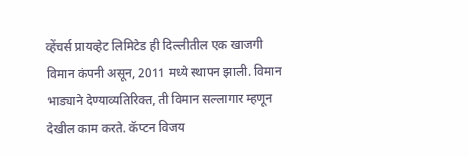व्हेंचर्स प्रायव्हेट लिमिटेड ही दिल्लीतील एक खाजगी विमान कंपनी असून, 2011 मध्ये स्थापन झाली. विमान भाड्याने देण्याव्यतिरिक्त, ती विमान सल्लागार म्हणून देखील काम करते. कॅप्टन विजय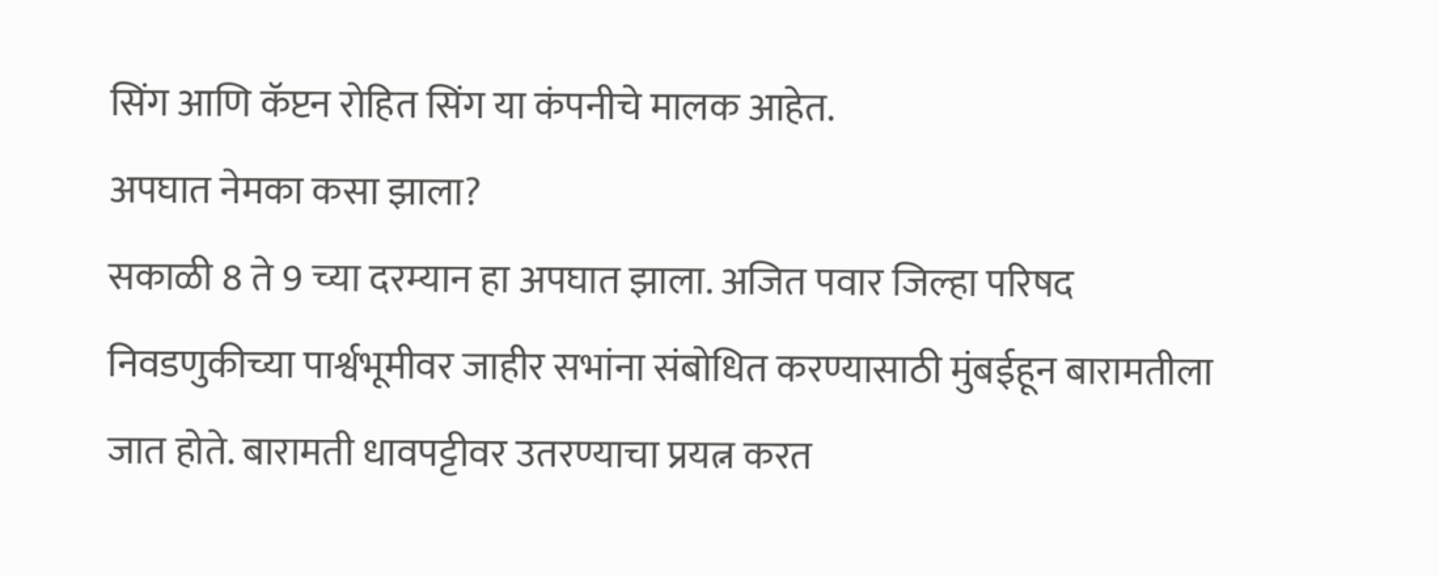सिंग आणि कॅप्टन रोहित सिंग या कंपनीचे मालक आहेत.
अपघात नेमका कसा झाला?
सकाळी 8 ते 9 च्या दरम्यान हा अपघात झाला. अजित पवार जिल्हा परिषद निवडणुकीच्या पार्श्वभूमीवर जाहीर सभांना संबोधित करण्यासाठी मुंबईहून बारामतीला जात होते. बारामती धावपट्टीवर उतरण्याचा प्रयत्न करत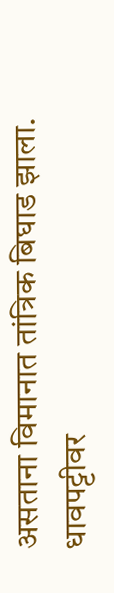असताना विमानात तांत्रिक बिघाड झाला. धावपट्टीवर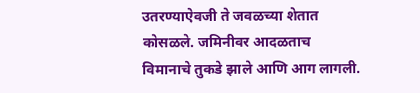उतरण्याऐवजी ते जवळच्या शेतात कोसळले. जमिनीवर आदळताच विमानाचे तुकडे झाले आणि आग लागली.